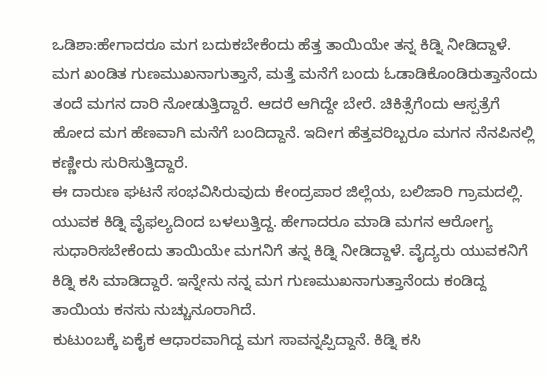ಒಡಿಶಾ:ಹೇಗಾದರೂ ಮಗ ಬದುಕಬೇಕೆಂದು ಹೆತ್ತ ತಾಯಿಯೇ ತನ್ನ ಕಿಡ್ನಿ ನೀಡಿದ್ದಾಳೆ. ಮಗ ಖಂಡಿತ ಗುಣಮುಖನಾಗುತ್ತಾನೆ, ಮತ್ತೆ ಮನೆಗೆ ಬಂದು ಓಡಾಡಿಕೊಂಡಿರುತ್ತಾನೆಂದು ತಂದೆ ಮಗನ ದಾರಿ ನೋಡುತ್ತಿದ್ದಾರೆ. ಆದರೆ ಆಗಿದ್ದೇ ಬೇರೆ. ಚಿಕಿತ್ಸೆಗೆಂದು ಆಸ್ಪತ್ರೆಗೆ ಹೋದ ಮಗ ಹೆಣವಾಗಿ ಮನೆಗೆ ಬಂದಿದ್ದಾನೆ. ಇದೀಗ ಹೆತ್ತವರಿಬ್ಬರೂ ಮಗನ ನೆನಪಿನಲ್ಲಿ ಕಣ್ಣೀರು ಸುರಿಸುತ್ತಿದ್ದಾರೆ.
ಈ ದಾರುಣ ಘಟನೆ ಸಂಭವಿಸಿರುವುದು ಕೇಂದ್ರಪಾರ ಜಿಲ್ಲೆಯ, ಬಲಿಜಾರಿ ಗ್ರಾಮದಲ್ಲಿ. ಯುವಕ ಕಿಡ್ನಿ ವೈಫಲ್ಯದಿಂದ ಬಳಲುತ್ತಿದ್ದ. ಹೇಗಾದರೂ ಮಾಡಿ ಮಗನ ಆರೋಗ್ಯ ಸುಧಾರಿಸಬೇಕೆಂದು ತಾಯಿಯೇ ಮಗನಿಗೆ ತನ್ನ ಕಿಡ್ನಿ ನೀಡಿದ್ದಾಳೆ. ವೈದ್ಯರು ಯುವಕನಿಗೆ ಕಿಡ್ನಿ ಕಸಿ ಮಾಡಿದ್ದಾರೆ. ಇನ್ನೇನು ನನ್ನ ಮಗ ಗುಣಮುಖನಾಗುತ್ತಾನೆಂದು ಕಂಡಿದ್ದ ತಾಯಿಯ ಕನಸು ನುಚ್ಚುನೂರಾಗಿದೆ.
ಕುಟುಂಬಕ್ಕೆ ಏಕೈಕ ಆಧಾರವಾಗಿದ್ದ ಮಗ ಸಾವನ್ನಪ್ಪಿದ್ದಾನೆ. ಕಿಡ್ನಿ ಕಸಿ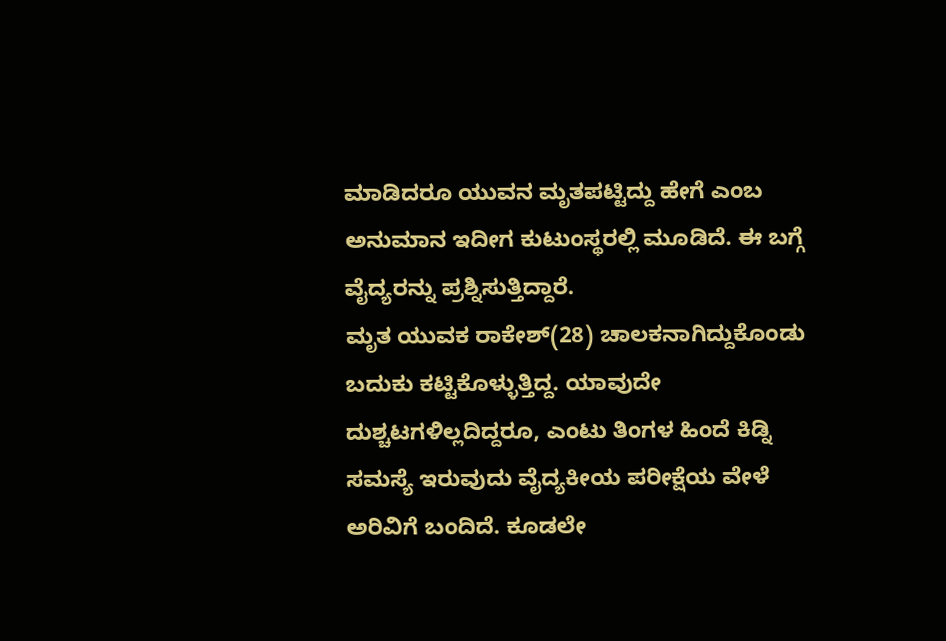ಮಾಡಿದರೂ ಯುವನ ಮೃತಪಟ್ಟಿದ್ದು ಹೇಗೆ ಎಂಬ ಅನುಮಾನ ಇದೀಗ ಕುಟುಂಸ್ಥರಲ್ಲಿ ಮೂಡಿದೆ. ಈ ಬಗ್ಗೆ ವೈದ್ಯರನ್ನು ಪ್ರಶ್ನಿಸುತ್ತಿದ್ದಾರೆ.
ಮೃತ ಯುವಕ ರಾಕೇಶ್(28) ಚಾಲಕನಾಗಿದ್ದುಕೊಂಡು ಬದುಕು ಕಟ್ಟಿಕೊಳ್ಳುತ್ತಿದ್ದ. ಯಾವುದೇ ದುಶ್ಚಟಗಳಿಲ್ಲದಿದ್ದರೂ, ಎಂಟು ತಿಂಗಳ ಹಿಂದೆ ಕಿಡ್ನಿ ಸಮಸ್ಯೆ ಇರುವುದು ವೈದ್ಯಕೀಯ ಪರೀಕ್ಷೆಯ ವೇಳೆ ಅರಿವಿಗೆ ಬಂದಿದೆ. ಕೂಡಲೇ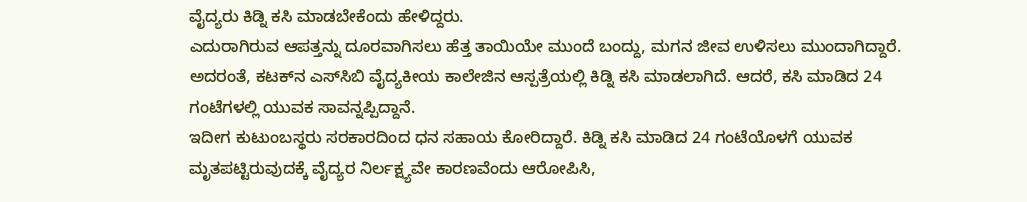ವೈದ್ಯರು ಕಿಡ್ನಿ ಕಸಿ ಮಾಡಬೇಕೆಂದು ಹೇಳಿದ್ದರು.
ಎದುರಾಗಿರುವ ಆಪತ್ತನ್ನು ದೂರವಾಗಿಸಲು ಹೆತ್ತ ತಾಯಿಯೇ ಮುಂದೆ ಬಂದ್ದು, ಮಗನ ಜೀವ ಉಳಿಸಲು ಮುಂದಾಗಿದ್ದಾರೆ. ಅದರಂತೆ, ಕಟಕ್‌ನ ಎಸ್‌ಸಿಬಿ ವೈದ್ಯಕೀಯ ಕಾಲೇಜಿನ ಆಸ್ಪತ್ರೆಯಲ್ಲಿ ಕಿಡ್ನಿ ಕಸಿ ಮಾಡಲಾಗಿದೆ. ಆದರೆ, ಕಸಿ ಮಾಡಿದ 24 ಗಂಟೆಗಳಲ್ಲಿ ಯುವಕ ಸಾವನ್ನಪ್ಪಿದ್ದಾನೆ.
ಇದೀಗ ಕುಟುಂಬಸ್ಥರು ಸರಕಾರದಿಂದ ಧನ ಸಹಾಯ ಕೋರಿದ್ದಾರೆ. ಕಿಡ್ನಿ ಕಸಿ ಮಾಡಿದ 24 ಗಂಟೆಯೊಳಗೆ ಯುವಕ ಮೃತಪಟ್ಟಿರುವುದಕ್ಕೆ ವೈದ್ಯರ ನಿರ್ಲಕ್ಷ್ಯವೇ ಕಾರಣವೆಂದು ಆರೋಪಿಸಿ,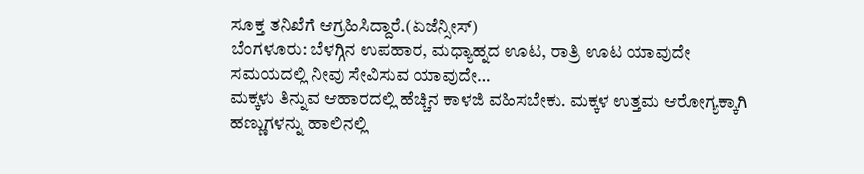ಸೂಕ್ತ ತನಿಖೆಗೆ ಆಗ್ರಹಿಸಿದ್ದಾರೆ.(ಏಜೆನ್ಸೀಸ್)
ಬೆಂಗಳೂರು: ಬೆಳಗ್ಗಿನ ಉಪಹಾರ, ಮಧ್ಯಾಹ್ನದ ಊಟ, ರಾತ್ರಿ ಊಟ ಯಾವುದೇ ಸಮಯದಲ್ಲಿ ನೀವು ಸೇವಿಸುವ ಯಾವುದೇ…
ಮಕ್ಕಳು ತಿನ್ನುವ ಆಹಾರದಲ್ಲಿ ಹೆಚ್ಚಿನ ಕಾಳಜಿ ವಹಿಸಬೇಕು. ಮಕ್ಕಳ ಉತ್ತಮ ಆರೋಗ್ಯಕ್ಕಾಗಿ ಹಣ್ಣುಗಳನ್ನು ಹಾಲಿನಲ್ಲಿ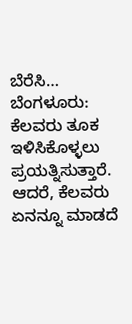ಬೆರೆಸಿ…
ಬೆಂಗಳೂರು: ಕೆಲವರು ತೂಕ ಇಳಿಸಿಕೊಳ್ಳಲು ಪ್ರಯತ್ನಿಸುತ್ತಾರೆ. ಆದರೆ, ಕೆಲವರು ಏನನ್ನೂ ಮಾಡದೆ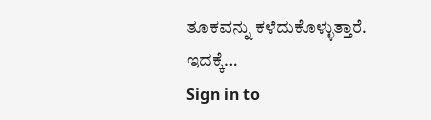ತೂಕವನ್ನು ಕಳೆದುಕೊಳ್ಳುತ್ತಾರೆ. ಇದಕ್ಕೆ…
Sign in to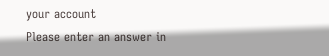your account
Please enter an answer in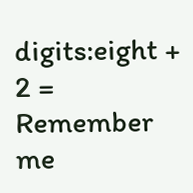digits:eight + 2 =
Remember me